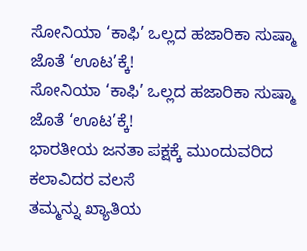ಸೋನಿಯಾ ‘ಕಾಫಿ’ ಒಲ್ಲದ ಹಜಾರಿಕಾ ಸುಷ್ಮಾ ಜೊತೆ ‘ಊಟ’ಕ್ಕೆ!
ಸೋನಿಯಾ ‘ಕಾಫಿ’ ಒಲ್ಲದ ಹಜಾರಿಕಾ ಸುಷ್ಮಾ ಜೊತೆ ‘ಊಟ’ಕ್ಕೆ!
ಭಾರತೀಯ ಜನತಾ ಪಕ್ಷಕ್ಕೆ ಮುಂದುವರಿದ ಕಲಾವಿದರ ವಲಸೆ
ತಮ್ಮನ್ನು ಖ್ಯಾತಿಯ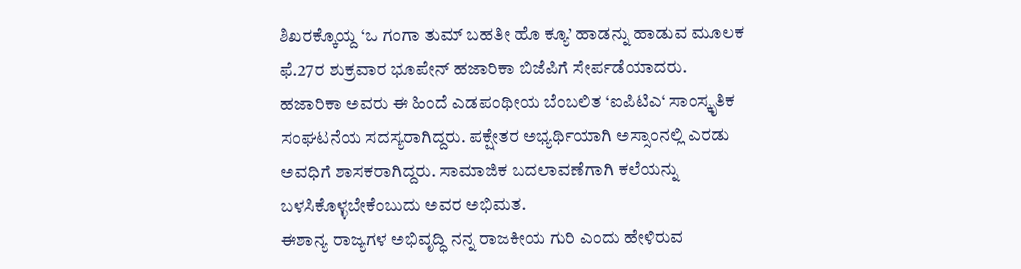ಶಿಖರಕ್ಕೊಯ್ದ ‘ಒ ಗಂಗಾ ತುಮ್ ಬಹತೀ ಹೊ ಕ್ಯೂ’ ಹಾಡನ್ನು ಹಾಡುವ ಮೂಲಕ ಫೆ.27ರ ಶುಕ್ರವಾರ ಭೂಪೇನ್ ಹಜಾರಿಕಾ ಬಿಜೆಪಿಗೆ ಸೇರ್ಪಡೆಯಾದರು. ಹಜಾರಿಕಾ ಅವರು ಈ ಹಿಂದೆ ಎಡಪಂಥೀಯ ಬೆಂಬಲಿತ ‘ಐಪಿಟಿಎ‘ ಸಾಂಸ್ಕೃತಿಕ ಸಂಘಟನೆಯ ಸದಸ್ಯರಾಗಿದ್ದರು. ಪಕ್ಷೇತರ ಅಭ್ಯರ್ಥಿಯಾಗಿ ಅಸ್ಸಾಂನಲ್ಲಿ ಎರಡು ಅವಧಿಗೆ ಶಾಸಕರಾಗಿದ್ದರು. ಸಾಮಾಜಿಕ ಬದಲಾವಣೆಗಾಗಿ ಕಲೆಯನ್ನು ಬಳಸಿಕೊಳ್ಳಬೇಕೆಂಬುದು ಅವರ ಅಭಿಮತ.
ಈಶಾನ್ಯ ರಾಜ್ಯಗಳ ಅಭಿವೃದ್ಧಿ ನನ್ನ ರಾಜಕೀಯ ಗುರಿ ಎಂದು ಹೇಳಿರುವ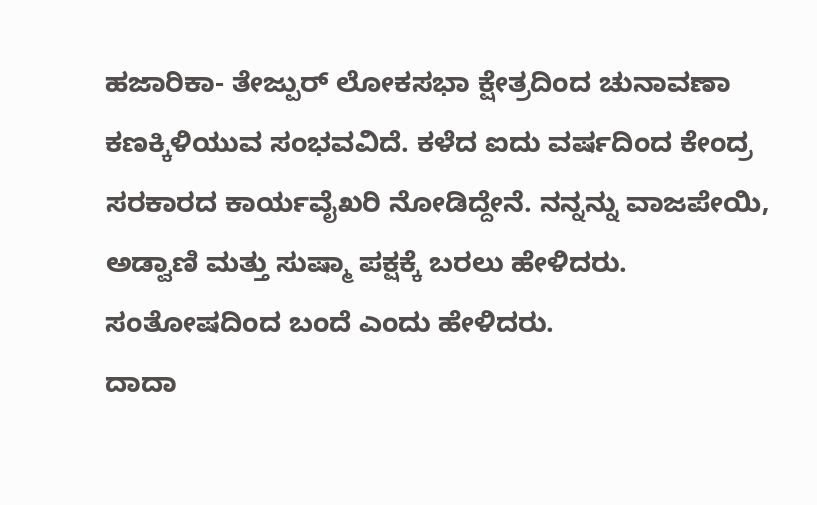ಹಜಾರಿಕಾ- ತೇಜ್ಪುರ್ ಲೋಕಸಭಾ ಕ್ಷೇತ್ರದಿಂದ ಚುನಾವಣಾ ಕಣಕ್ಕಿಳಿಯುವ ಸಂಭವವಿದೆ. ಕಳೆದ ಐದು ವರ್ಷದಿಂದ ಕೇಂದ್ರ ಸರಕಾರದ ಕಾರ್ಯವೈಖರಿ ನೋಡಿದ್ದೇನೆ. ನನ್ನನ್ನು ವಾಜಪೇಯಿ, ಅಡ್ವಾಣಿ ಮತ್ತು ಸುಷ್ಮಾ ಪಕ್ಷಕ್ಕೆ ಬರಲು ಹೇಳಿದರು. ಸಂತೋಷದಿಂದ ಬಂದೆ ಎಂದು ಹೇಳಿದರು.
ದಾದಾ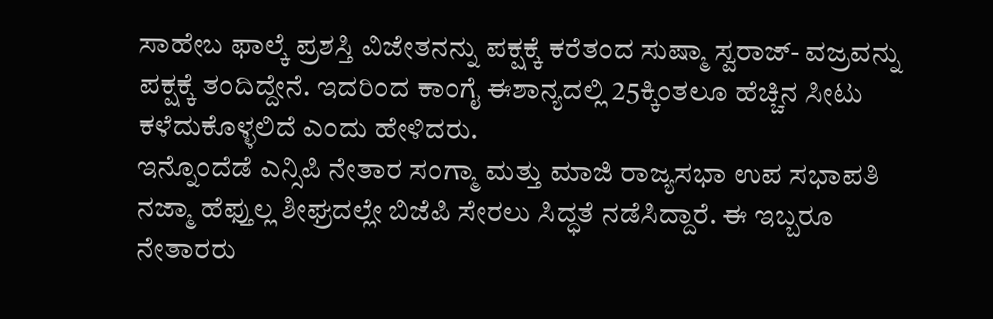ಸಾಹೇಬ ಫಾಲ್ಕೆ ಪ್ರಶಸ್ತಿ ವಿಜೇತನನ್ನು ಪಕ್ಷಕ್ಕೆ ಕರೆತಂದ ಸುಷ್ಮಾ ಸ್ವರಾಜ್- ವಜ್ರವನ್ನು ಪಕ್ಷಕ್ಕೆ ತಂದಿದ್ದೇನೆ. ಇದರಿಂದ ಕಾಂಗೈ ಈಶಾನ್ಯದಲ್ಲಿ 25ಕ್ಕಿಂತಲೂ ಹೆಚ್ಚಿನ ಸೀಟು ಕಳೆದುಕೊಳ್ಳಲಿದೆ ಎಂದು ಹೇಳಿದರು.
ಇನ್ನೊಂದೆಡೆ ಎನ್ಸಿಪಿ ನೇತಾರ ಸಂಗ್ಮಾ ಮತ್ತು ಮಾಜಿ ರಾಜ್ಯಸಭಾ ಉಪ ಸಭಾಪತಿ ನಜ್ಮಾ ಹೆಫ್ತುಲ್ಲ ಶೀಘ್ರದಲ್ಲೇ ಬಿಜೆಪಿ ಸೇರಲು ಸಿದ್ಧತೆ ನಡೆಸಿದ್ದಾರೆ. ಈ ಇಬ್ಬರೂ ನೇತಾರರು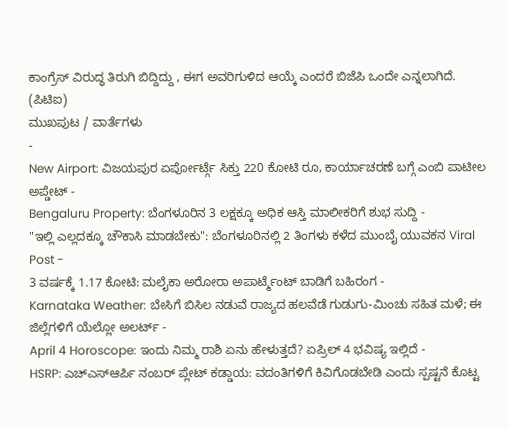ಕಾಂಗ್ರೆಸ್ ವಿರುದ್ಧ ತಿರುಗಿ ಬಿದ್ದಿದ್ದು , ಈಗ ಅವರಿಗುಳಿದ ಆಯ್ಕೆ ಎಂದರೆ ಬಿಜೆಪಿ ಒಂದೇ ಎನ್ನಲಾಗಿದೆ.
(ಪಿಟಿಐ)
ಮುಖಪುಟ / ವಾರ್ತೆಗಳು
-
New Airport: ವಿಜಯಪುರ ಏರ್ಪೋರ್ಟ್ಗೆ ಸಿಕ್ತು 220 ಕೋಟಿ ರೂ, ಕಾರ್ಯಾಚರಣೆ ಬಗ್ಗೆ ಎಂಬಿ ಪಾಟೀಲ ಅಪ್ಡೇಟ್ -
Bengaluru Property: ಬೆಂಗಳೂರಿನ 3 ಲಕ್ಷಕ್ಕೂ ಅಧಿಕ ಆಸ್ತಿ ಮಾಲೀಕರಿಗೆ ಶುಭ ಸುದ್ದಿ -
"ಇಲ್ಲಿ ಎಲ್ಲದಕ್ಕೂ ಚೌಕಾಸಿ ಮಾಡಬೇಕು": ಬೆಂಗಳೂರಿನಲ್ಲಿ 2 ತಿಂಗಳು ಕಳೆದ ಮುಂಬೈ ಯುವಕನ Viral Post -
3 ವರ್ಷಕ್ಕೆ 1.17 ಕೋಟಿ: ಮಲೈಕಾ ಅರೋರಾ ಅಪಾರ್ಟ್ಮೆಂಟ್ ಬಾಡಿಗೆ ಬಹಿರಂಗ -
Karnataka Weather: ಬೇಸಿಗೆ ಬಿಸಿಲ ನಡುವೆ ರಾಜ್ಯದ ಹಲವೆಡೆ ಗುಡುಗು-ಮಿಂಚು ಸಹಿತ ಮಳೆ; ಈ ಜಿಲ್ಲೆಗಳಿಗೆ ಯೆಲ್ಲೋ ಅಲರ್ಟ್ -
April 4 Horoscope: ಇಂದು ನಿಮ್ಮ ರಾಶಿ ಏನು ಹೇಳುತ್ತದೆ? ಏಪ್ರಿಲ್ 4 ಭವಿಷ್ಯ ಇಲ್ಲಿದೆ -
HSRP: ಎಚ್ಎಸ್ಆರ್ಪಿ ನಂಬರ್ ಪ್ಲೇಟ್ ಕಡ್ಡಾಯ: ವದಂತಿಗಳಿಗೆ ಕಿವಿಗೊಡಬೇಡಿ ಎಂದು ಸ್ಪಷ್ಟನೆ ಕೊಟ್ಟ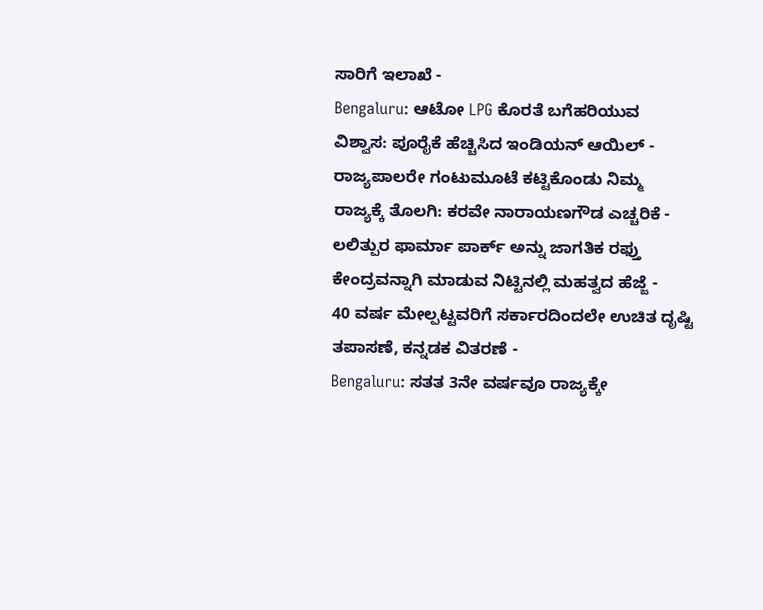ಸಾರಿಗೆ ಇಲಾಖೆ -
Bengaluru: ಆಟೋ LPG ಕೊರತೆ ಬಗೆಹರಿಯುವ ವಿಶ್ವಾಸ: ಪೂರೈಕೆ ಹೆಚ್ಚಿಸಿದ ಇಂಡಿಯನ್ ಆಯಿಲ್ -
ರಾಜ್ಯಪಾಲರೇ ಗಂಟುಮೂಟೆ ಕಟ್ಟಿಕೊಂಡು ನಿಮ್ಮ ರಾಜ್ಯಕ್ಕೆ ತೊಲಗಿ: ಕರವೇ ನಾರಾಯಣಗೌಡ ಎಚ್ಚರಿಕೆ -
ಲಲಿತ್ಪುರ ಫಾರ್ಮಾ ಪಾರ್ಕ್ ಅನ್ನು ಜಾಗತಿಕ ರಫ್ತು ಕೇಂದ್ರವನ್ನಾಗಿ ಮಾಡುವ ನಿಟ್ಟಿನಲ್ಲಿ ಮಹತ್ವದ ಹೆಜ್ಜೆ -
40 ವರ್ಷ ಮೇಲ್ಪಟ್ಟವರಿಗೆ ಸರ್ಕಾರದಿಂದಲೇ ಉಚಿತ ದೃಷ್ಟಿ ತಪಾಸಣೆ, ಕನ್ನಡಕ ವಿತರಣೆ -
Bengaluru: ಸತತ 3ನೇ ವರ್ಷವೂ ರಾಜ್ಯಕ್ಕೇ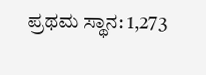ಪ್ರಥಮ ಸ್ಥಾನ: 1,273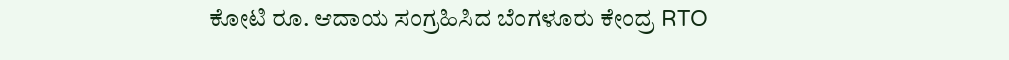ಕೋಟಿ ರೂ. ಆದಾಯ ಸಂಗ್ರಹಿಸಿದ ಬೆಂಗಳೂರು ಕೇಂದ್ರ RTO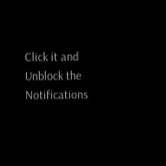Click it and Unblock the Notifications